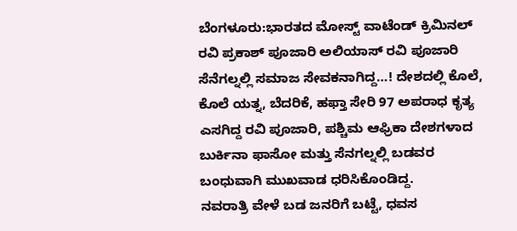ಬೆಂಗಳೂರು:ಭಾರತದ ಮೋಸ್ಟ್ ವಾಟೆಂಡ್ ಕ್ರಿಮಿನಲ್ ರವಿ ಪ್ರಕಾಶ್ ಪೂಜಾರಿ ಅಲಿಯಾಸ್ ರವಿ ಪೂಜಾರಿ ಸೆನೆಗಲ್ನಲ್ಲಿ ಸಮಾಜ ಸೇವಕನಾಗಿದ್ದ…! ದೇಶದಲ್ಲಿ ಕೊಲೆ, ಕೊಲೆ ಯತ್ನ, ಬೆದರಿಕೆ, ಹಫ್ತಾ ಸೇರಿ 97 ಅಪರಾಧ ಕೃತ್ಯ ಎಸಗಿದ್ದ ರವಿ ಪೂಜಾರಿ, ಪಶ್ಚಿಮ ಆಫ್ರಿಕಾ ದೇಶಗಳಾದ ಬುರ್ಕಿನಾ ಫಾಸೋ ಮತ್ತು ಸೆನಗಲ್ನಲ್ಲಿ ಬಡವರ ಬಂಧುವಾಗಿ ಮುಖವಾಡ ಧರಿಸಿಕೊಂಡಿದ್ದ.
ನವರಾತ್ರಿ ವೇಳೆ ಬಡ ಜನರಿಗೆ ಬಟ್ಟೆ, ಧವಸ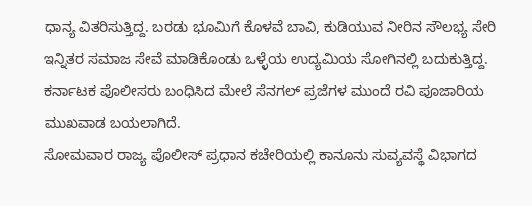ಧಾನ್ಯ ವಿತರಿಸುತ್ತಿದ್ದ. ಬರಡು ಭೂಮಿಗೆ ಕೊಳವೆ ಬಾವಿ, ಕುಡಿಯುವ ನೀರಿನ ಸೌಲಭ್ಯ ಸೇರಿ ಇನ್ನಿತರ ಸಮಾಜ ಸೇವೆ ಮಾಡಿಕೊಂಡು ಒಳ್ಳೆಯ ಉದ್ಯಮಿಯ ಸೋಗಿನಲ್ಲಿ ಬದುಕುತ್ತಿದ್ದ. ಕರ್ನಾಟಕ ಪೊಲೀಸರು ಬಂಧಿಸಿದ ಮೇಲೆ ಸೆನಗಲ್ ಪ್ರಜೆಗಳ ಮುಂದೆ ರವಿ ಪೂಜಾರಿಯ ಮುಖವಾಡ ಬಯಲಾಗಿದೆ.
ಸೋಮವಾರ ರಾಜ್ಯ ಪೊಲೀಸ್ ಪ್ರಧಾನ ಕಚೇರಿಯಲ್ಲಿ ಕಾನೂನು ಸುವ್ಯವಸ್ಥೆ ವಿಭಾಗದ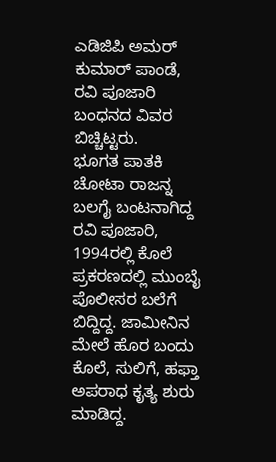ಎಡಿಜಿಪಿ ಅಮರ್ ಕುಮಾರ್ ಪಾಂಡೆ, ರವಿ ಪೂಜಾರಿ ಬಂಧನದ ವಿವರ ಬಿಚ್ಚಿಟ್ಟರು.
ಭೂಗತ ಪಾತಕಿ ಚೋಟಾ ರಾಜನ್ನ ಬಲಗೈ ಬಂಟನಾಗಿದ್ದ ರವಿ ಪೂಜಾರಿ, 1994ರಲ್ಲಿ ಕೊಲೆ ಪ್ರಕರಣದಲ್ಲಿ ಮುಂಬೈ ಪೊಲೀಸರ ಬಲೆಗೆ ಬಿದ್ದಿದ್ದ. ಜಾಮೀನಿನ ಮೇಲೆ ಹೊರ ಬಂದು ಕೊಲೆ, ಸುಲಿಗೆ, ಹಫ್ತಾ ಅಪರಾಧ ಕೃತ್ಯ ಶುರು ಮಾಡಿದ್ದ.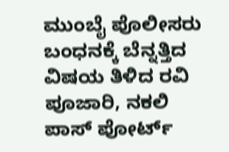ಮುಂಬೈ ಪೊಲೀಸರು ಬಂಧನಕ್ಕೆ ಬೆನ್ನತ್ತಿದ ವಿಷಯ ತಿಳಿದ ರವಿ ಪೂಜಾರಿ, ನಕಲಿ ಪಾಸ್ ಪೋರ್ಟ್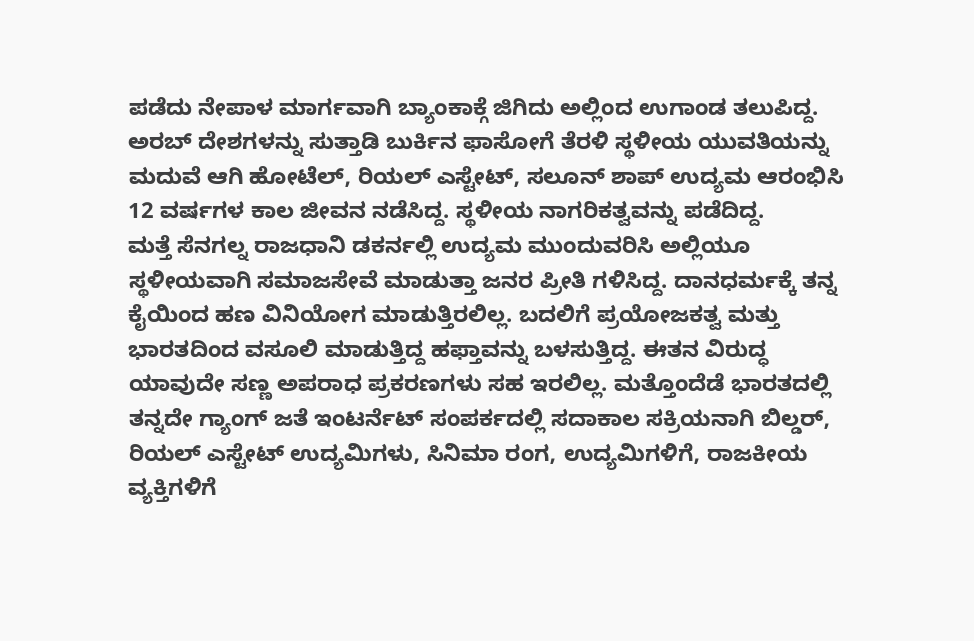ಪಡೆದು ನೇಪಾಳ ಮಾರ್ಗವಾಗಿ ಬ್ಯಾಂಕಾಕ್ಗೆ ಜಿಗಿದು ಅಲ್ಲಿಂದ ಉಗಾಂಡ ತಲುಪಿದ್ದ. ಅರಬ್ ದೇಶಗಳನ್ನು ಸುತ್ತಾಡಿ ಬುರ್ಕಿನ ಫಾಸೋಗೆ ತೆರಳಿ ಸ್ಥಳೀಯ ಯುವತಿಯನ್ನು ಮದುವೆ ಆಗಿ ಹೋಟೆಲ್, ರಿಯಲ್ ಎಸ್ಟೇಟ್, ಸಲೂನ್ ಶಾಪ್ ಉದ್ಯಮ ಆರಂಭಿಸಿ 12 ವರ್ಷಗಳ ಕಾಲ ಜೀವನ ನಡೆಸಿದ್ದ. ಸ್ಥಳೀಯ ನಾಗರಿಕತ್ವವನ್ನು ಪಡೆದಿದ್ದ.
ಮತ್ತೆ ಸೆನಗಲ್ನ ರಾಜಧಾನಿ ಡಕರ್ನಲ್ಲಿ ಉದ್ಯಮ ಮುಂದುವರಿಸಿ ಅಲ್ಲಿಯೂ ಸ್ಥಳೀಯವಾಗಿ ಸಮಾಜಸೇವೆ ಮಾಡುತ್ತಾ ಜನರ ಪ್ರೀತಿ ಗಳಿಸಿದ್ದ. ದಾನಧರ್ಮಕ್ಕೆ ತನ್ನ ಕೈಯಿಂದ ಹಣ ವಿನಿಯೋಗ ಮಾಡುತ್ತಿರಲಿಲ್ಲ. ಬದಲಿಗೆ ಪ್ರಯೋಜಕತ್ವ ಮತ್ತು ಭಾರತದಿಂದ ವಸೂಲಿ ಮಾಡುತ್ತಿದ್ದ ಹಫ್ತಾವನ್ನು ಬಳಸುತ್ತಿದ್ದ. ಈತನ ವಿರುದ್ಧ ಯಾವುದೇ ಸಣ್ಣ ಅಪರಾಧ ಪ್ರಕರಣಗಳು ಸಹ ಇರಲಿಲ್ಲ. ಮತ್ತೊಂದೆಡೆ ಭಾರತದಲ್ಲಿ ತನ್ನದೇ ಗ್ಯಾಂಗ್ ಜತೆ ಇಂಟರ್ನೆಟ್ ಸಂಪರ್ಕದಲ್ಲಿ ಸದಾಕಾಲ ಸಕ್ರಿಯನಾಗಿ ಬಿಲ್ಡರ್, ರಿಯಲ್ ಎಸ್ಟೇಟ್ ಉದ್ಯಮಿಗಳು, ಸಿನಿಮಾ ರಂಗ, ಉದ್ಯಮಿಗಳಿಗೆ, ರಾಜಕೀಯ ವ್ಯಕ್ತಿಗಳಿಗೆ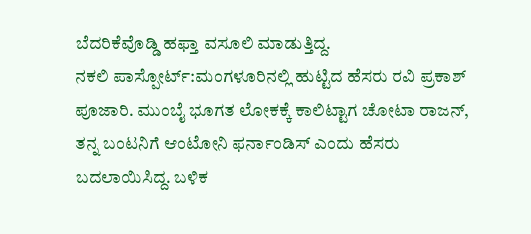ಬೆದರಿಕೆವೊಡ್ಡಿ ಹಫ್ತಾ ವಸೂಲಿ ಮಾಡುತ್ತಿದ್ದ.
ನಕಲಿ ಪಾಸ್ಪೋರ್ಟ್:ಮಂಗಳೂರಿನಲ್ಲಿ ಹುಟ್ಟಿದ ಹೆಸರು ರವಿ ಪ್ರಕಾಶ್ ಪೂಜಾರಿ. ಮುಂಬೈ ಭೂಗತ ಲೋಕಕ್ಕೆ ಕಾಲಿಟ್ಟಾಗ ಚೋಟಾ ರಾಜನ್, ತನ್ನ ಬಂಟನಿಗೆ ಆಂಟೋನಿ ಫರ್ನಾಂಡಿಸ್ ಎಂದು ಹೆಸರು ಬದಲಾಯಿಸಿದ್ದ. ಬಳಿಕ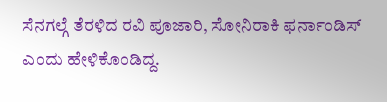ಸೆನಗಲ್ಗೆ ತೆರಳಿದ ರವಿ ಪೂಜಾರಿ, ಸೋನಿರಾಕಿ ಫರ್ನಾಂಡಿಸ್ ಎಂದು ಹೇಳಿಕೊಂಡಿದ್ದ.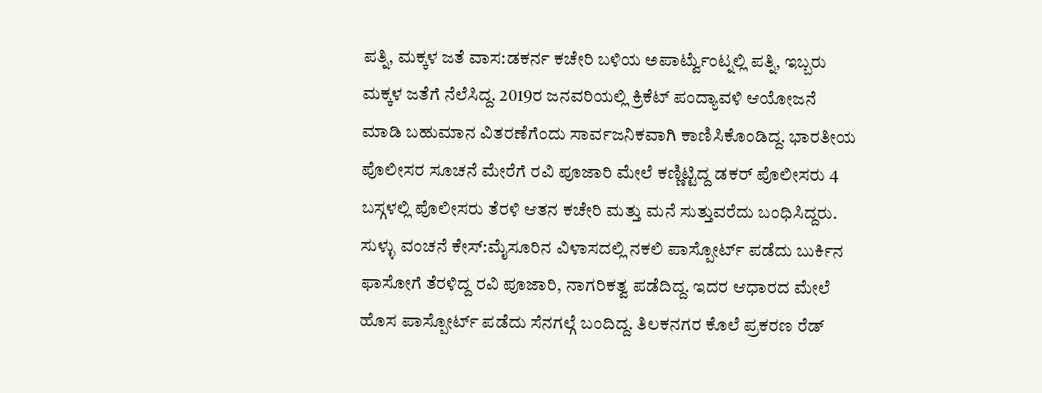ಪತ್ನಿ, ಮಕ್ಕಳ ಜತೆ ವಾಸ:ಡಕರ್ನ ಕಚೇರಿ ಬಳಿಯ ಅಪಾರ್ಟ್ವೆುಂಟ್ನಲ್ಲಿ ಪತ್ನಿ, ಇಬ್ಬರು ಮಕ್ಕಳ ಜತೆಗೆ ನೆಲೆಸಿದ್ದ. 2019ರ ಜನವರಿಯಲ್ಲಿ ಕ್ರಿಕೆಟ್ ಪಂದ್ಯಾವಳಿ ಆಯೋಜನೆ ಮಾಡಿ ಬಹುಮಾನ ವಿತರಣೆಗೆಂದು ಸಾರ್ವಜನಿಕವಾಗಿ ಕಾಣಿಸಿಕೊಂಡಿದ್ದ. ಭಾರತೀಯ ಪೊಲೀಸರ ಸೂಚನೆ ಮೇರೆಗೆ ರವಿ ಪೂಜಾರಿ ಮೇಲೆ ಕಣ್ಣಿಟ್ಟಿದ್ದ ಡಕರ್ ಪೊಲೀಸರು 4 ಬಸ್ಗಳಲ್ಲಿ ಪೊಲೀಸರು ತೆರಳಿ ಆತನ ಕಚೇರಿ ಮತ್ತು ಮನೆ ಸುತ್ತುವರೆದು ಬಂಧಿಸಿದ್ದರು.
ಸುಳ್ಳು ವಂಚನೆ ಕೇಸ್:ಮೈಸೂರಿನ ವಿಳಾಸದಲ್ಲಿ ನಕಲಿ ಪಾಸ್ಪೋರ್ಟ್ ಪಡೆದು ಬುರ್ಕಿನ ಫಾಸೋಗೆ ತೆರಳಿದ್ದ ರವಿ ಪೂಜಾರಿ, ನಾಗರಿಕತ್ವ ಪಡೆದಿದ್ದ. ಇದರ ಆಧಾರದ ಮೇಲೆ ಹೊಸ ಪಾಸ್ಪೋರ್ಟ್ ಪಡೆದು ಸೆನಗಲ್ಗೆ ಬಂದಿದ್ದ. ತಿಲಕನಗರ ಕೊಲೆ ಪ್ರಕರಣ ರೆಡ್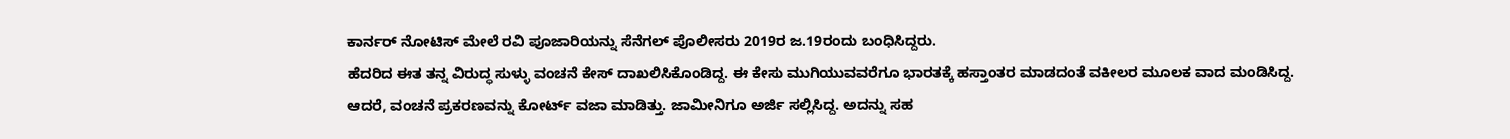ಕಾರ್ನರ್ ನೋಟಿಸ್ ಮೇಲೆ ರವಿ ಪೂಜಾರಿಯನ್ನು ಸೆನೆಗಲ್ ಪೊಲೀಸರು 2019ರ ಜ.19ರಂದು ಬಂಧಿಸಿದ್ದರು.
ಹೆದರಿದ ಈತ ತನ್ನ ವಿರುದ್ಧ ಸುಳ್ಳು ವಂಚನೆ ಕೇಸ್ ದಾಖಲಿಸಿಕೊಂಡಿದ್ದ. ಈ ಕೇಸು ಮುಗಿಯುವವರೆಗೂ ಭಾರತಕ್ಕೆ ಹಸ್ತಾಂತರ ಮಾಡದಂತೆ ವಕೀಲರ ಮೂಲಕ ವಾದ ಮಂಡಿಸಿದ್ದ. ಆದರೆ, ವಂಚನೆ ಪ್ರಕರಣವನ್ನು ಕೋರ್ಟ್ ವಜಾ ಮಾಡಿತ್ತು. ಜಾಮೀನಿಗೂ ಅರ್ಜಿ ಸಲ್ಲಿಸಿದ್ದ. ಅದನ್ನು ಸಹ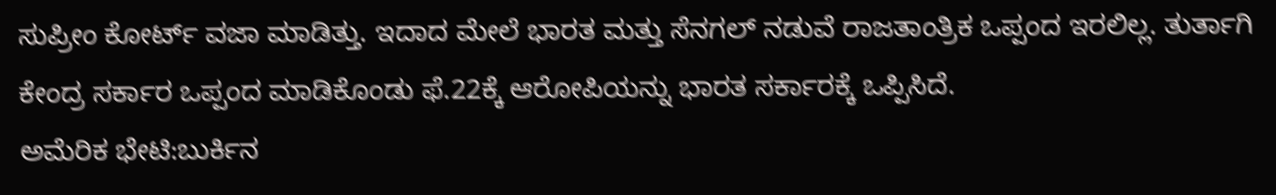ಸುಪ್ರೀಂ ಕೋರ್ಟ್ ವಜಾ ಮಾಡಿತ್ತು. ಇದಾದ ಮೇಲೆ ಭಾರತ ಮತ್ತು ಸೆನಗಲ್ ನಡುವೆ ರಾಜತಾಂತ್ರಿಕ ಒಪ್ಪಂದ ಇರಲಿಲ್ಲ. ತುರ್ತಾಗಿ ಕೇಂದ್ರ ಸರ್ಕಾರ ಒಪ್ಪಂದ ಮಾಡಿಕೊಂಡು ಫೆ.22ಕ್ಕೆ ಆರೋಪಿಯನ್ನು ಭಾರತ ಸರ್ಕಾರಕ್ಕೆ ಒಪ್ಪಿಸಿದೆ.
ಅಮೆರಿಕ ಭೇಟಿ:ಬುರ್ಕಿನ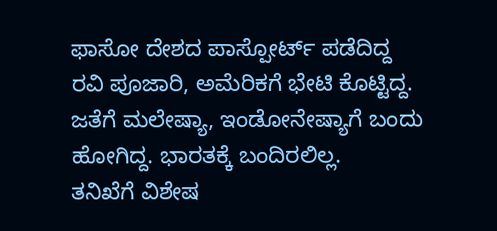ಫಾಸೋ ದೇಶದ ಪಾಸ್ಪೋರ್ಟ್ ಪಡೆದಿದ್ದ ರವಿ ಪೂಜಾರಿ, ಅಮೆರಿಕಗೆ ಭೇಟಿ ಕೊಟ್ಟಿದ್ದ. ಜತೆಗೆ ಮಲೇಷ್ಯಾ, ಇಂಡೋನೇಷ್ಯಾಗೆ ಬಂದು ಹೋಗಿದ್ದ. ಭಾರತಕ್ಕೆ ಬಂದಿರಲಿಲ್ಲ.
ತನಿಖೆಗೆ ವಿಶೇಷ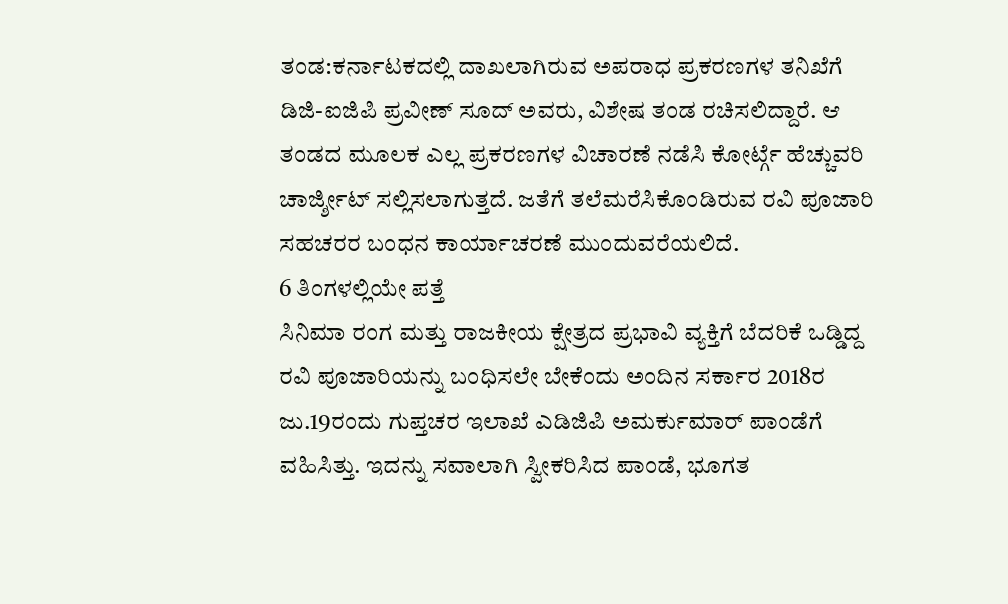ತಂಡ:ಕರ್ನಾಟಕದಲ್ಲಿ ದಾಖಲಾಗಿರುವ ಅಪರಾಧ ಪ್ರಕರಣಗಳ ತನಿಖೆಗೆ ಡಿಜಿ-ಐಜಿಪಿ ಪ್ರವೀಣ್ ಸೂದ್ ಅವರು, ವಿಶೇಷ ತಂಡ ರಚಿಸಲಿದ್ದಾರೆ. ಆ ತಂಡದ ಮೂಲಕ ಎಲ್ಲ ಪ್ರಕರಣಗಳ ವಿಚಾರಣೆ ನಡೆಸಿ ಕೋರ್ಟ್ಗೆ ಹೆಚ್ಚುವರಿ ಚಾರ್ಜ್ಶೀಟ್ ಸಲ್ಲಿಸಲಾಗುತ್ತದೆ. ಜತೆಗೆ ತಲೆಮರೆಸಿಕೊಂಡಿರುವ ರವಿ ಪೂಜಾರಿ ಸಹಚರರ ಬಂಧನ ಕಾರ್ಯಾಚರಣೆ ಮುಂದುವರೆಯಲಿದೆ.
6 ತಿಂಗಳಲ್ಲಿಯೇ ಪತ್ತೆ
ಸಿನಿಮಾ ರಂಗ ಮತ್ತು ರಾಜಕೀಯ ಕ್ಷೇತ್ರದ ಪ್ರಭಾವಿ ವ್ಯಕ್ತಿಗೆ ಬೆದರಿಕೆ ಒಡ್ಡಿದ್ದ ರವಿ ಪೂಜಾರಿಯನ್ನು ಬಂಧಿಸಲೇ ಬೇಕೆಂದು ಅಂದಿನ ಸರ್ಕಾರ 2018ರ ಜು.19ರಂದು ಗುಪ್ತಚರ ಇಲಾಖೆ ಎಡಿಜಿಪಿ ಅಮರ್ಕುಮಾರ್ ಪಾಂಡೆಗೆ ವಹಿಸಿತ್ತು. ಇದನ್ನು ಸವಾಲಾಗಿ ಸ್ವೀಕರಿಸಿದ ಪಾಂಡೆ, ಭೂಗತ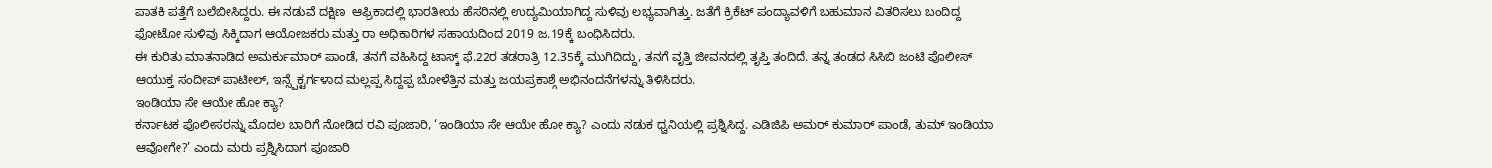ಪಾತಕಿ ಪತ್ತೆಗೆ ಬಲೆಬೀಸಿದ್ದರು. ಈ ನಡುವೆ ದಕ್ಷಿಣ  ಆಫ್ರಿಕಾದಲ್ಲಿ ಭಾರತೀಯ ಹೆಸರಿನಲ್ಲಿ ಉದ್ಯಮಿಯಾಗಿದ್ದ ಸುಳಿವು ಲಭ್ಯವಾಗಿತ್ತು. ಜತೆಗೆ ಕ್ರಿಕೆಟ್ ಪಂದ್ಯಾವಳಿಗೆ ಬಹುಮಾನ ವಿತರಿಸಲು ಬಂದಿದ್ದ ಫೋಟೋ ಸುಳಿವು ಸಿಕ್ಕಿದಾಗ ಆಯೋಜಕರು ಮತ್ತು ರಾ ಅಧಿಕಾರಿಗಳ ಸಹಾಯದಿಂದ 2019 ಜ.19ಕ್ಕೆ ಬಂಧಿಸಿದರು.
ಈ ಕುರಿತು ಮಾತನಾಡಿದ ಅಮರ್ಕುಮಾರ್ ಪಾಂಡೆ, ತನಗೆ ವಹಿಸಿದ್ದ ಟಾಸ್ಕ್ ಫೆ.22ರ ತಡರಾತ್ರಿ 12.35ಕ್ಕೆ ಮುಗಿದಿದ್ದು, ತನಗೆ ವೃತ್ತಿ ಜೀವನದಲ್ಲಿ ತೃಪ್ತಿ ತಂದಿದೆ. ತನ್ನ ತಂಡದ ಸಿಸಿಬಿ ಜಂಟಿ ಪೊಲೀಸ್ ಆಯುಕ್ತ ಸಂದೀಪ್ ಪಾಟೀಲ್, ಇನ್ಸ್ಪೆಕ್ಟರ್ಗಳಾದ ಮಲ್ಲಪ್ಪ ಸಿದ್ದಪ್ಪ ಬೋಳೆತ್ತಿನ ಮತ್ತು ಜಯಪ್ರಕಾಶ್ಗೆ ಅಭಿನಂದನೆಗಳನ್ನು ತಿಳಿಸಿದರು.
ಇಂಡಿಯಾ ಸೇ ಆಯೇ ಹೋ ಕ್ಯಾ?
ಕರ್ನಾಟಕ ಪೊಲೀಸರನ್ನು ಮೊದಲ ಬಾರಿಗೆ ನೋಡಿದ ರವಿ ಪೂಜಾರಿ, ‘ಇಂಡಿಯಾ ಸೇ ಆಯೇ ಹೋ ಕ್ಯಾ? ಎಂದು ನಡುಕ ಧ್ವನಿಯಲ್ಲಿ ಪ್ರಶ್ನಿಸಿದ್ದ. ಎಡಿಜಿಪಿ ಅಮರ್ ಕುಮಾರ್ ಪಾಂಡೆ, ತುಮ್ ಇಂಡಿಯಾ ಆವೋಗೇ?’ ಎಂದು ಮರು ಪ್ರಶ್ನಿಸಿದಾಗ ಪೂಜಾರಿ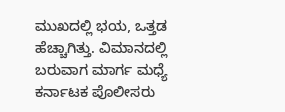ಮುಖದಲ್ಲಿ ಭಯ, ಒತ್ತಡ ಹೆಚ್ಚಾಗಿತ್ತು. ವಿಮಾನದಲ್ಲಿ ಬರುವಾಗ ಮಾರ್ಗ ಮಧ್ಯೆ ಕರ್ನಾಟಕ ಪೊಲೀಸರು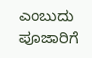ಎಂಬುದು ಪೂಜಾರಿಗೆ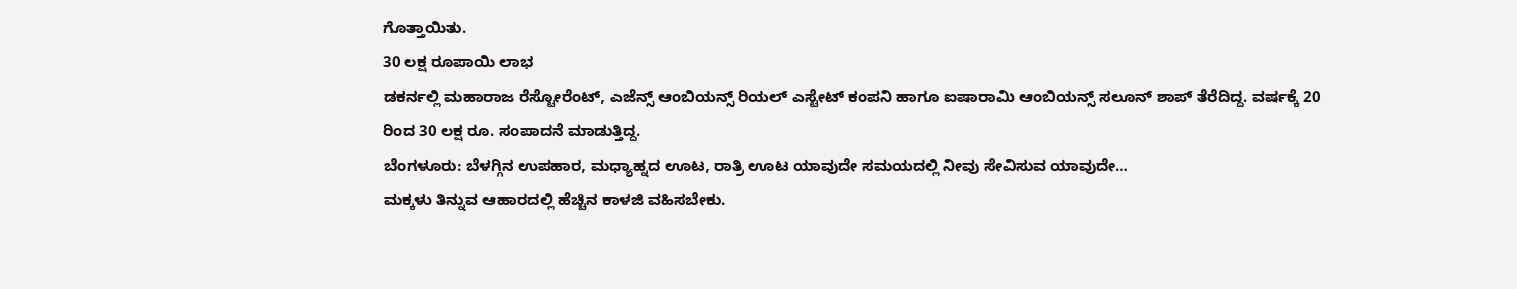ಗೊತ್ತಾಯಿತು.
30 ಲಕ್ಷ ರೂಪಾಯಿ ಲಾಭ
ಡಕರ್ನಲ್ಲಿ ಮಹಾರಾಜ ರೆಸ್ಟೋರೆಂಟ್, ಎಜೆನ್ಸ್ ಆಂಬಿಯನ್ಸ್ ರಿಯಲ್ ಎಸ್ಟೇಟ್ ಕಂಪನಿ ಹಾಗೂ ಐಷಾರಾಮಿ ಆಂಬಿಯನ್ಸ್ ಸಲೂನ್ ಶಾಪ್ ತೆರೆದಿದ್ದ. ವರ್ಷಕ್ಕೆ 20 ರಿಂದ 30 ಲಕ್ಷ ರೂ. ಸಂಪಾದನೆ ಮಾಡುತ್ತಿದ್ದ.
ಬೆಂಗಳೂರು: ಬೆಳಗ್ಗಿನ ಉಪಹಾರ, ಮಧ್ಯಾಹ್ನದ ಊಟ, ರಾತ್ರಿ ಊಟ ಯಾವುದೇ ಸಮಯದಲ್ಲಿ ನೀವು ಸೇವಿಸುವ ಯಾವುದೇ…
ಮಕ್ಕಳು ತಿನ್ನುವ ಆಹಾರದಲ್ಲಿ ಹೆಚ್ಚಿನ ಕಾಳಜಿ ವಹಿಸಬೇಕು.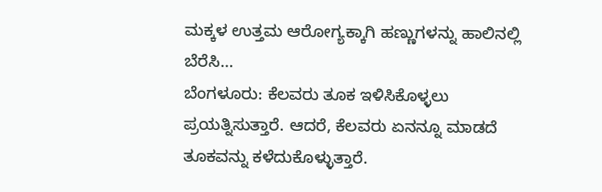ಮಕ್ಕಳ ಉತ್ತಮ ಆರೋಗ್ಯಕ್ಕಾಗಿ ಹಣ್ಣುಗಳನ್ನು ಹಾಲಿನಲ್ಲಿ ಬೆರೆಸಿ…
ಬೆಂಗಳೂರು: ಕೆಲವರು ತೂಕ ಇಳಿಸಿಕೊಳ್ಳಲು ಪ್ರಯತ್ನಿಸುತ್ತಾರೆ. ಆದರೆ, ಕೆಲವರು ಏನನ್ನೂ ಮಾಡದೆ ತೂಕವನ್ನು ಕಳೆದುಕೊಳ್ಳುತ್ತಾರೆ.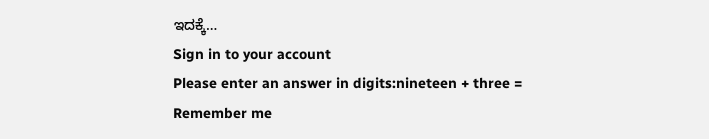ಇದಕ್ಕೆ…
Sign in to your account
Please enter an answer in digits:nineteen + three =
Remember me